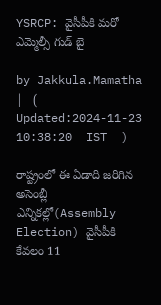YSRCP: వైసీపీకి మరో ఎమ్మెల్సీ గుడ్ బై

by Jakkula.Mamatha |   (  Updated:2024-11-23 10:38:20  IST  )

రాష్ట్రంలో ఈ ఏడాది జరిగిన అసెంబ్లీ ఎన్నికల్లో(Assembly Election) వైసీపీకి కేవలం 11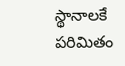స్థానాలకే పరిమితం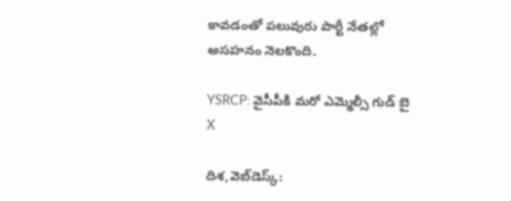కావడంతో పలువురు పార్టీ నేతల్లో అసహనం నెలకొంది.

YSRCP: వైసీపీకి మరో ఎమ్మెల్సీ గుడ్ బై
X

దిశ,వెబ్‌డెస్క్: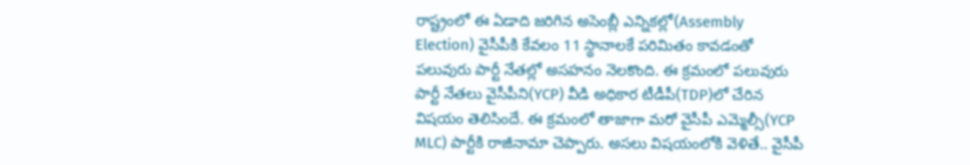రాష్ట్రంలో ఈ ఏడాది జరిగిన అసెంబ్లీ ఎన్నికల్లో(Assembly Election) వైసీపీకి కేవలం 11 స్థానాలకే పరిమితం కావడంతో పలువురు పార్టీ నేతల్లో అసహనం నెలకొంది. ఈ క్రమంలో పలువురు పార్టీ నేతలు వైసీపీని(YCP) వీడి అధికార టీడీపీ(TDP)లో చేరిన విషయం తెలిసిందే. ఈ క్రమంలో తాజాగా మరో వైసీపీ ఎమ్మెల్సీ(YCP MLC) పార్టీకి రాజీనామా చెప్పారు. అసలు విషయంలోకి వెళితే.. వైసీపీ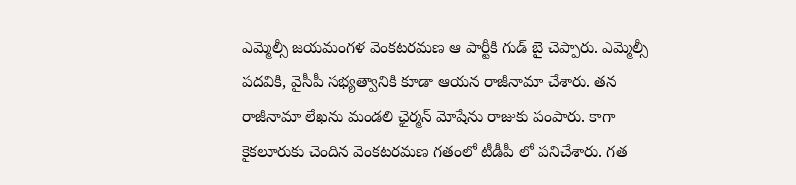ఎమ్మెల్సీ జయమంగళ వెంకటరమణ ఆ పార్టీకి గుడ్ బై చెప్పారు. ఎమ్మెల్సీ పదవికి, వైసీపీ సభ్యత్వానికి కూడా ఆయన రాజీనామా చేశారు. తన రాజీనామా లేఖను మండలి ఛైర్మన్ మోషేను రాజుకు పంపారు. కాగా కైకలూరుకు చెందిన వెంకటరమణ గతంలో టీడీపీ లో పనిచేశారు. గత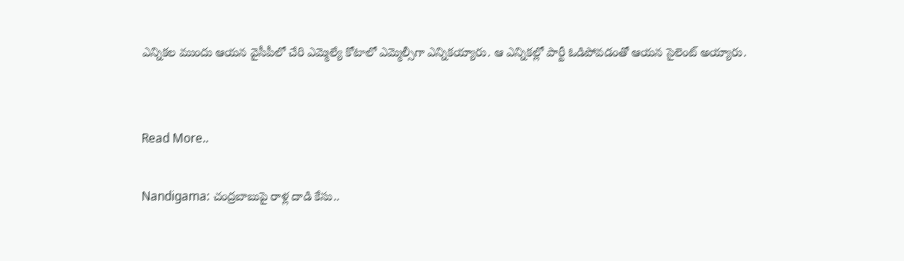ఎన్నికల ముందు ఆయన వైసీపీలో చేరి ఎమ్మెల్యే కోటాలో ఎమ్మెల్సీగా ఎన్నికయ్యారు. ఆ ఎన్నికల్లో పార్టీ ఓడిపోవడంతో ఆయన సైలెంట్ అయ్యారు.


Read More..

Nandigama: చంద్రబాబుపై రాళ్ల దాడి కేసు..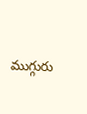ముగ్గురు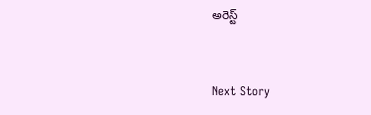అరెస్ట్


Next Story